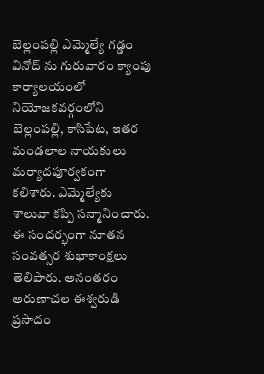బెల్లంపల్లి ఎమ్మెల్యే గడ్డం వినోద్ ను గురువారం క్యాంపు కార్యాలయంలో నియోజకవర్గంలోని బెల్లంపల్లి, కాసిపేట, ఇతర మండలాల నాయకులు మర్యాదపూర్వకంగా కలిశారు. ఎమ్మెల్యేకు శాలువా కప్పి సన్మానించారు. ఈ సందర్భంగా నూతన సంవత్సర శుభాకాంక్షలు తెలిపారు. అనంతరం అరుణాచల ఈశ్వరుడి ప్రసాదం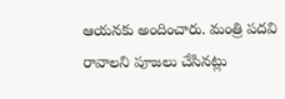ఆయనకు అందించారు. మంత్రి పదవి రావాలని పూజలు చేసినట్లు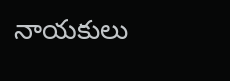నాయకులు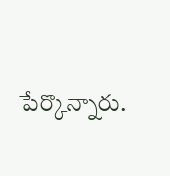పేర్కొన్నారు.